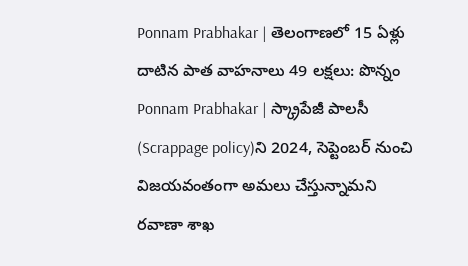Ponnam Prabhakar | తెలంగాణలో 15 ఏళ్లు దాటిన పాత వాహనాలు 49 లక్షలు: పొన్నం
Ponnam Prabhakar | స్క్రాపేజీ పాలసీ (Scrappage policy)ని 2024, సెప్టెంబర్ నుంచి విజయవంతంగా అమలు చేస్తున్నామని రవాణా శాఖ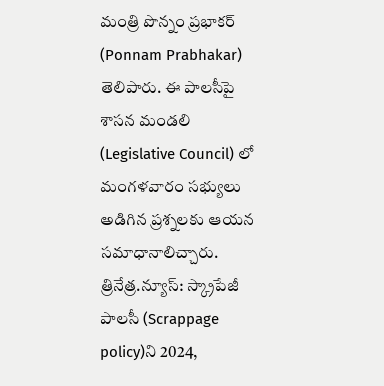మంత్రి పొన్నం ప్రభాకర్ (Ponnam Prabhakar) తెలిపారు. ఈ పాలసీపై శాసన మండలి (Legislative Council) లో మంగళవారం సభ్యులు అడిగిన ప్రశ్నలకు ఆయన సమాధానాలిచ్చారు.
త్రినేత్ర.న్యూస్: స్క్రాపేజీ పాలసీ (Scrappage policy)ని 2024,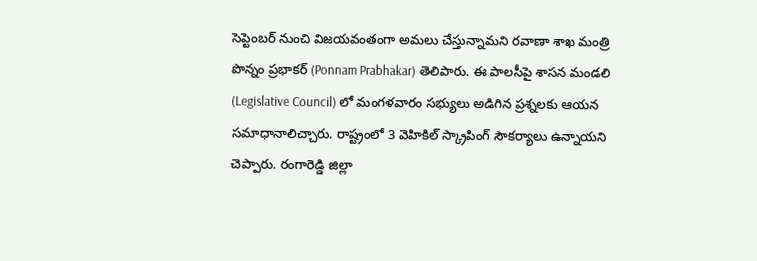సెప్టెంబర్ నుంచి విజయవంతంగా అమలు చేస్తున్నామని రవాణా శాఖ మంత్రి పొన్నం ప్రభాకర్ (Ponnam Prabhakar) తెలిపారు. ఈ పాలసీపై శాసన మండలి (Legislative Council) లో మంగళవారం సభ్యులు అడిగిన ప్రశ్నలకు ఆయన సమాధానాలిచ్చారు. రాష్ట్రంలో 3 వెహికిల్ స్క్రాపింగ్ సౌకర్యాలు ఉన్నాయని చెప్పారు. రంగారెడ్డి జిల్లా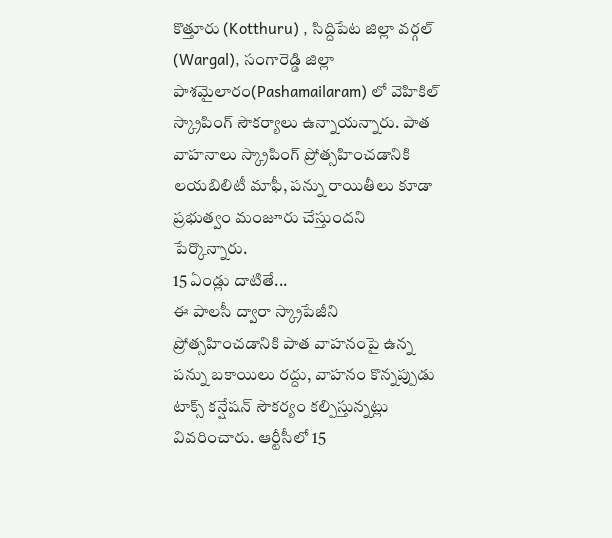కొత్తూరు (Kotthuru) , సిద్దిపేట జిల్లా వర్గల్ (Wargal), సంగారెడ్డి జిల్లా పాశమైలారం(Pashamailaram) లో వెహికిల్ స్క్రాపింగ్ సౌకర్యాలు ఉన్నాయన్నారు. పాత వాహనాలు స్క్రాపింగ్ ప్రోత్సహించడానికి లయబిలిటీ మాఫీ, పన్ను రాయితీలు కూడా ప్రభుత్వం మంజూరు చేస్తుందని పేర్కొన్నారు.
15 ఏండ్లు దాటితే...
ఈ పాలసీ ద్వారా స్క్రాపేజీని ప్రోత్సహించడానికి పాత వాహనంపై ఉన్న పన్ను బకాయిలు రద్దు, వాహనం కొన్నప్పుడు టాక్స్ కన్షేషన్ సౌకర్యం కల్పిస్తున్నట్లు వివరించారు. ఆర్టీసీలో 15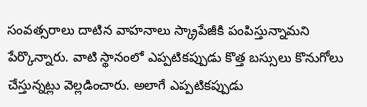సంవత్సరాలు దాటిన వాహనాలు స్క్రాపేజీకి పంపిస్తున్నామని పేర్కొన్నారు. వాటి స్థానంలో ఎప్పటికప్పుడు కొత్త బస్సులు కొనుగోలు చేస్తున్నట్లు వెల్లడించారు. అలాగే ఎప్పటికప్పుడు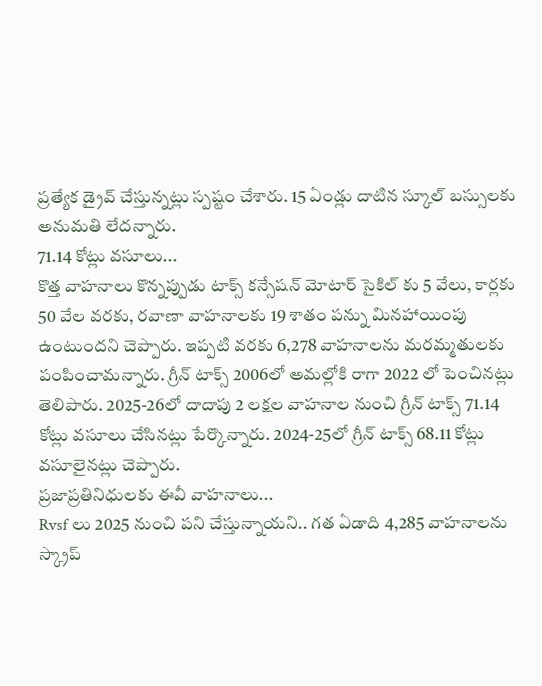ప్రత్యేక డ్రైవ్ చేస్తున్నట్లు స్పష్టం చేశారు. 15 ఏండ్లు దాటిన స్కూల్ బస్సులకు అనుమతి లేదన్నారు.
71.14 కోట్లు వసూలు...
కొత్త వాహనాలు కొన్నప్పుడు టాక్స్ కన్సేషన్ మోటార్ సైకిల్ కు 5 వేలు, కార్లకు 50 వేల వరకు, రవాణా వాహనాలకు 19 శాతం పన్ను మినహాయింపు ఉంటుందని చెప్పారు. ఇప్పటి వరకు 6,278 వాహనాలను మరమ్మతులకు పంపించామన్నారు. గ్రీన్ టాక్స్ 2006లో అమల్లోకి రాగా 2022 లో పెంచినట్లు తెలిపారు. 2025-26లో దాదాపు 2 లక్షల వాహనాల నుంచి గ్రీన్ టాక్స్ 71.14 కోట్లు వసూలు చేసినట్లు పేర్కొన్నారు. 2024-25లో గ్రీన్ టాక్స్ 68.11 కోట్లు వసూలైనట్లు చెప్పారు.
ప్రజాప్రతినిధులకు ఈవీ వాహనాలు...
Rvsf లు 2025 నుంచి పని చేస్తున్నాయని.. గత ఏడాది 4,285 వాహనాలను స్క్రాప్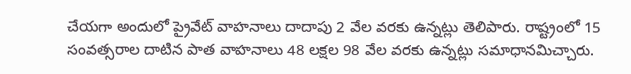చేయగా అందులో ప్రైవేట్ వాహనాలు దాదాపు 2 వేల వరకు ఉన్నట్లు తెలిపారు. రాష్ట్రంలో 15 సంవత్సరాల దాటిన పాత వాహనాలు 48 లక్షల 98 వేల వరకు ఉన్నట్లు సమాధానమిచ్చారు.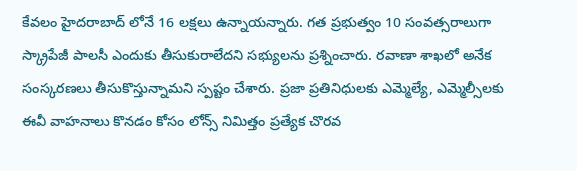కేవలం హైదరాబాద్ లోనే 16 లక్షలు ఉన్నాయన్నారు. గత ప్రభుత్వం 10 సంవత్సరాలుగా స్క్రాపేజీ పాలసీ ఎందుకు తీసుకురాలేదని సభ్యులను ప్రశ్నించారు. రవాణా శాఖలో అనేక సంస్కరణలు తీసుకొస్తున్నామని స్పష్టం చేశారు. ప్రజా ప్రతినిధులకు ఎమ్మెల్యే, ఎమ్మెల్సీలకు ఈవీ వాహనాలు కొనడం కోసం లోన్స్ నిమిత్తం ప్రత్యేక చొరవ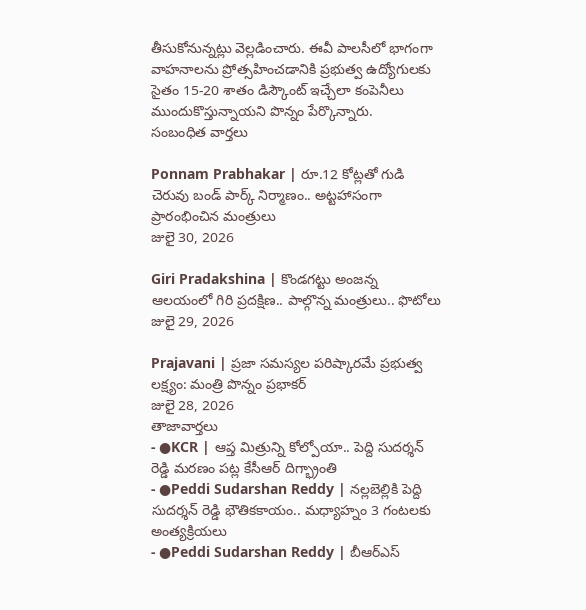తీసుకోనున్నట్లు వెల్లడించారు. ఈవీ పాలసీలో భాగంగా వాహనాలను ప్రోత్సహించడానికి ప్రభుత్వ ఉద్యోగులకు సైతం 15-20 శాతం డిస్కౌంట్ ఇచ్చేలా కంపెనీలు ముందుకొస్తున్నాయని పొన్నం పేర్కొన్నారు.
సంబంధిత వార్తలు

Ponnam Prabhakar | రూ.12 కోట్లతో గుడి చెరువు బండ్ పార్క్ నిర్మాణం.. అట్టహాసంగా ప్రారంభించిన మంత్రులు
జులై 30, 2026

Giri Pradakshina | కొండగట్టు అంజన్న ఆలయంలో గిరి ప్రదక్షిణ.. పాల్గొన్న మంత్రులు.. ఫొటోలు
జులై 29, 2026

Prajavani | ప్రజా సమస్యల పరిష్కారమే ప్రభుత్వ లక్ష్యం: మంత్రి పొన్నం ప్రభాకర్
జులై 28, 2026
తాజావార్తలు
- ●KCR | ఆప్త మిత్రున్ని కోల్పోయా.. పెద్ది సుదర్శన్ రెడ్డి మరణం పట్ల కేసీఆర్ దిగ్భ్రాంతి
- ●Peddi Sudarshan Reddy | నల్లబెల్లికి పెద్ది సుదర్శన్ రెడ్డి భౌతికకాయం.. మధ్యాహ్నం 3 గంటలకు అంత్యక్రియలు
- ●Peddi Sudarshan Reddy | బీఆర్ఎస్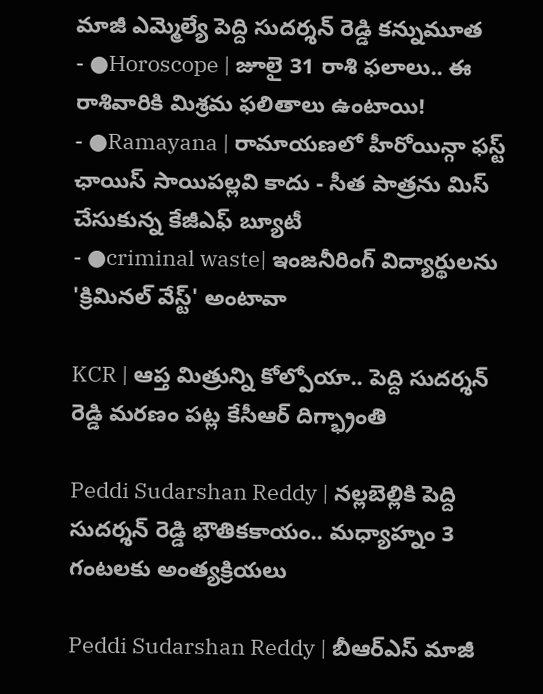మాజీ ఎమ్మెల్యే పెద్ది సుదర్శన్ రెడ్డి కన్నుమూత
- ●Horoscope | జూలై 31 రాశి ఫలాలు.. ఈ రాశివారికి మిశ్రమ ఫలితాలు ఉంటాయి!
- ●Ramayana | రామాయణలో హీరోయిన్గా ఫస్ట్ ఛాయిస్ సాయిపల్లవి కాదు - సీత పాత్రను మిస్ చేసుకున్న కేజీఎఫ్ బ్యూటీ
- ●criminal waste| ఇంజనీరింగ్ విద్యార్థులను 'క్రిమినల్ వేస్ట్' అంటావా

KCR | ఆప్త మిత్రున్ని కోల్పోయా.. పెద్ది సుదర్శన్ రెడ్డి మరణం పట్ల కేసీఆర్ దిగ్భ్రాంతి

Peddi Sudarshan Reddy | నల్లబెల్లికి పెద్ది సుదర్శన్ రెడ్డి భౌతికకాయం.. మధ్యాహ్నం 3 గంటలకు అంత్యక్రియలు

Peddi Sudarshan Reddy | బీఆర్ఎస్ మాజీ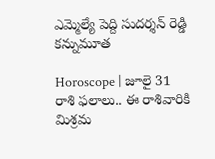ఎమ్మెల్యే పెద్ది సుదర్శన్ రెడ్డి కన్నుమూత

Horoscope | జూలై 31 రాశి ఫలాలు.. ఈ రాశివారికి మిశ్రమ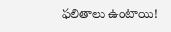ఫలితాలు ఉంటాయి!